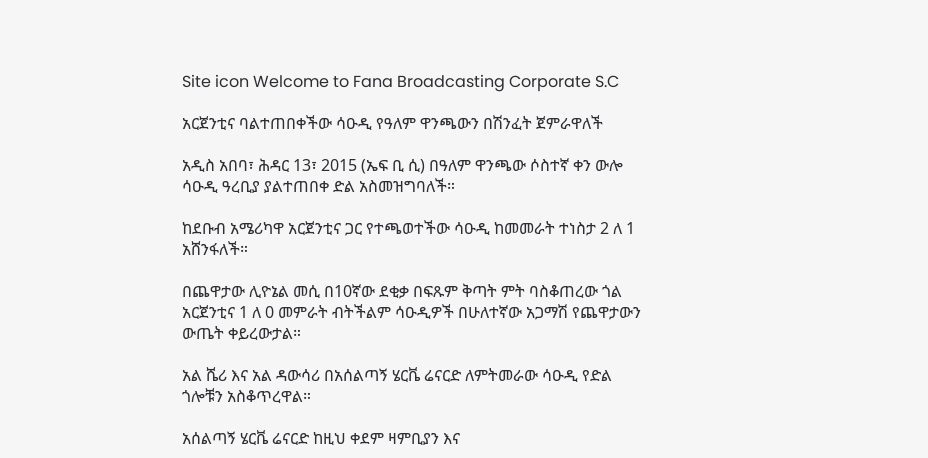Site icon Welcome to Fana Broadcasting Corporate S.C

አርጀንቲና ባልተጠበቀችው ሳዑዲ የዓለም ዋንጫውን በሽንፈት ጀምራዋለች

አዲስ አበባ፣ ሕዳር 13፣ 2015 (ኤፍ ቢ ሲ) በዓለም ዋንጫው ሶስተኛ ቀን ውሎ ሳዑዲ ዓረቢያ ያልተጠበቀ ድል አስመዝግባለች።

ከደቡብ አሜሪካዋ አርጀንቲና ጋር የተጫወተችው ሳዑዲ ከመመራት ተነስታ 2 ለ 1 አሸንፋለች።

በጨዋታው ሊዮኔል መሲ በ10ኛው ደቂቃ በፍጹም ቅጣት ምት ባስቆጠረው ጎል አርጀንቲና 1 ለ 0 መምራት ብትችልም ሳዑዲዎች በሁለተኛው አጋማሽ የጨዋታውን ውጤት ቀይረውታል።

አል ሼሪ እና አል ዳውሳሪ በአሰልጣኝ ሄርቬ ሬናርድ ለምትመራው ሳዑዲ የድል ጎሎቹን አስቆጥረዋል።

አሰልጣኝ ሄርቬ ሬናርድ ከዚህ ቀደም ዛምቢያን እና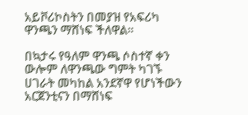አይቮሪኮስትን በመያዝ የአፍሪካ ዋንጫን ማሸነፍ ችለዋል።

በኳታሩ የዓለም ዋንጫ ሶስተኛ ቀን ውሎም ለዋንጫው ግምት ካገኙ ሀገራት መካከል አንደኛዋ የሆነችውን አርጀንቲናን በማሸነፍ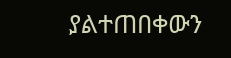ያልተጠበቀውን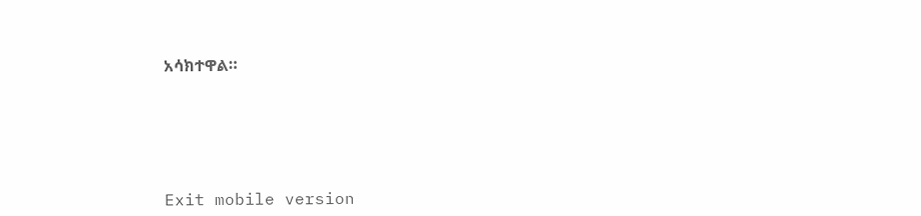አሳክተዋል።





Exit mobile version